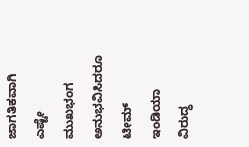ಜಾಗತಿಕವಾಗಿ ಎಷ್ಟೇ ಮುಖಭಂಗ ಅನುಭವಿಸಿದರೂ ಟೀಮ್ ಇಂಡಿಯಾ ವಿರುದ್ಧ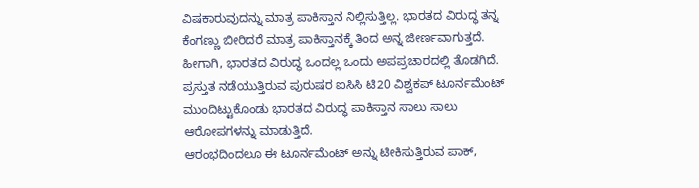ವಿಷಕಾರುವುದನ್ನು ಮಾತ್ರ ಪಾಕಿಸ್ತಾನ ನಿಲ್ಲಿಸುತ್ತಿಲ್ಲ. ಭಾರತದ ವಿರುದ್ಧ ತನ್ನ ಕೆಂಗಣ್ಣು ಬೀರಿದರೆ ಮಾತ್ರ ಪಾಕಿಸ್ತಾನಕ್ಕೆ ತಿಂದ ಅನ್ನ ಜೀರ್ಣವಾಗುತ್ತದೆ. ಹೀಗಾಗಿ, ಭಾರತದ ವಿರುದ್ಧ ಒಂದಲ್ಲ ಒಂದು ಅಪಪ್ರಚಾರದಲ್ಲಿ ತೊಡಗಿದೆ. ಪ್ರಸ್ತುತ ನಡೆಯುತ್ತಿರುವ ಪುರುಷರ ಐಸಿಸಿ ಟಿ20 ವಿಶ್ವಕಪ್ ಟೂರ್ನಮೆಂಟ್ ಮುಂದಿಟ್ಟುಕೊಂಡು ಭಾರತದ ವಿರುದ್ಧ ಪಾಕಿಸ್ತಾನ ಸಾಲು ಸಾಲು ಆರೋಪಗಳನ್ನು ಮಾಡುತ್ತಿದೆ.
ಆರಂಭದಿಂದಲೂ ಈ ಟೂರ್ನಮೆಂಟ್ ಅನ್ನು ಟೀಕಿಸುತ್ತಿರುವ ಪಾಕ್,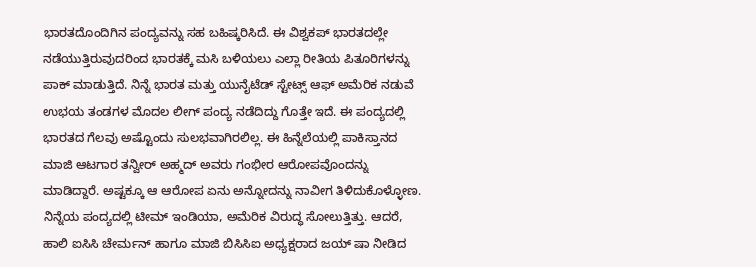ಭಾರತದೊಂದಿಗಿನ ಪಂದ್ಯವನ್ನು ಸಹ ಬಹಿಷ್ಕರಿಸಿದೆ. ಈ ವಿಶ್ವಕಪ್ ಭಾರತದಲ್ಲೇ ನಡೆಯುತ್ತಿರುವುದರಿಂದ ಭಾರತಕ್ಕೆ ಮಸಿ ಬಳಿಯಲು ಎಲ್ಲಾ ರೀತಿಯ ಪಿತೂರಿಗಳನ್ನು ಪಾಕ್ ಮಾಡುತ್ತಿದೆ. ನಿನ್ನೆ ಭಾರತ ಮತ್ತು ಯುನೈಟೆಡ್ ಸ್ಟೇಟ್ಸ್ ಆಫ್ ಅಮೆರಿಕ ನಡುವೆ ಉಭಯ ತಂಡಗಳ ಮೊದಲ ಲೀಗ್ ಪಂದ್ಯ ನಡೆದಿದ್ದು ಗೊತ್ತೇ ಇದೆ. ಈ ಪಂದ್ಯದಲ್ಲಿ ಭಾರತದ ಗೆಲವು ಅಷ್ಟೊಂದು ಸುಲಭವಾಗಿರಲಿಲ್ಲ. ಈ ಹಿನ್ನೆಲೆಯಲ್ಲಿ ಪಾಕಿಸ್ತಾನದ ಮಾಜಿ ಆಟಗಾರ ತನ್ವೀರ್ ಅಹ್ಮದ್ ಅವರು ಗಂಭೀರ ಆರೋಪವೊಂದನ್ನು ಮಾಡಿದ್ದಾರೆ. ಅಷ್ಟಕ್ಕೂ ಆ ಆರೋಪ ಏನು ಅನ್ನೋದನ್ನು ನಾವೀಗ ತಿಳಿದುಕೊಳ್ಳೋಣ.
ನಿನ್ನೆಯ ಪಂದ್ಯದಲ್ಲಿ ಟೀಮ್ ಇಂಡಿಯಾ, ಅಮೆರಿಕ ವಿರುದ್ಧ ಸೋಲುತ್ತಿತ್ತು. ಆದರೆ, ಹಾಲಿ ಐಸಿಸಿ ಚೇರ್ಮನ್ ಹಾಗೂ ಮಾಜಿ ಬಿಸಿಸಿಐ ಅಧ್ಯಕ್ಷರಾದ ಜಯ್ ಷಾ ನೀಡಿದ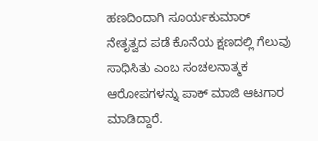ಹಣದಿಂದಾಗಿ ಸೂರ್ಯಕುಮಾರ್ ನೇತೃತ್ವದ ಪಡೆ ಕೊನೆಯ ಕ್ಷಣದಲ್ಲಿ ಗೆಲುವು ಸಾಧಿಸಿತು ಎಂಬ ಸಂಚಲನಾತ್ಮಕ ಆರೋಪಗಳನ್ನು ಪಾಕ್ ಮಾಜಿ ಆಟಗಾರ ಮಾಡಿದ್ದಾರೆ.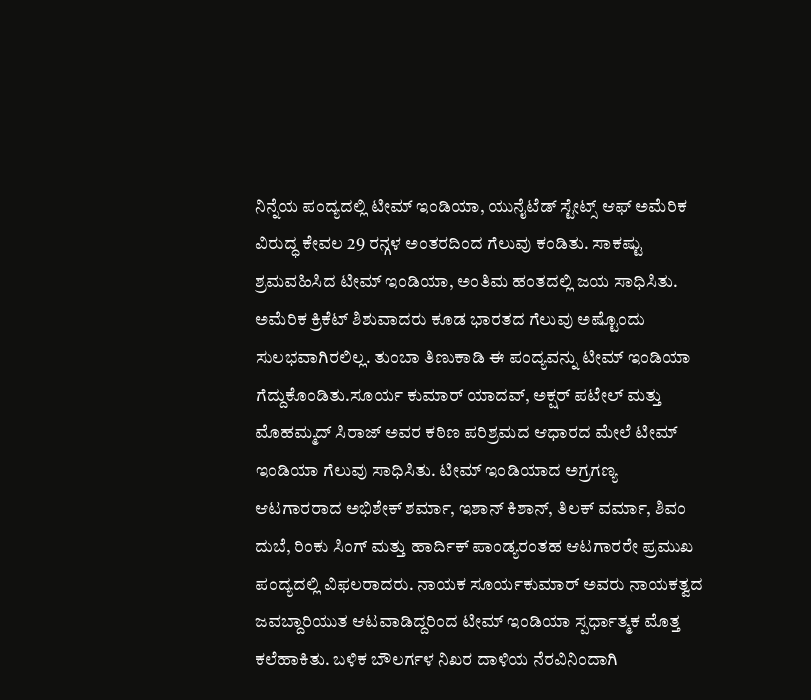ನಿನ್ನೆಯ ಪಂದ್ಯದಲ್ಲಿ ಟೀಮ್ ಇಂಡಿಯಾ, ಯುನೈಟೆಡ್ ಸ್ಟೇಟ್ಸ್ ಆಫ್ ಅಮೆರಿಕ ವಿರುದ್ಧ ಕೇವಲ 29 ರನ್ಗಳ ಅಂತರದಿಂದ ಗೆಲುವು ಕಂಡಿತು. ಸಾಕಷ್ಟು ಶ್ರಮವಹಿಸಿದ ಟೀಮ್ ಇಂಡಿಯಾ, ಅಂತಿಮ ಹಂತದಲ್ಲಿ ಜಯ ಸಾಧಿಸಿತು. ಅಮೆರಿಕ ಕ್ರಿಕೆಟ್ ಶಿಶುವಾದರು ಕೂಡ ಭಾರತದ ಗೆಲುವು ಅಷ್ಟೊಂದು ಸುಲಭವಾಗಿರಲಿಲ್ಲ. ತುಂಬಾ ತಿಣುಕಾಡಿ ಈ ಪಂದ್ಯವನ್ನು ಟೀಮ್ ಇಂಡಿಯಾ ಗೆದ್ದುಕೊಂಡಿತು.ಸೂರ್ಯ ಕುಮಾರ್ ಯಾದವ್, ಅಕ್ಷರ್ ಪಟೇಲ್ ಮತ್ತು ಮೊಹಮ್ಮದ್ ಸಿರಾಜ್ ಅವರ ಕಠಿಣ ಪರಿಶ್ರಮದ ಆಧಾರದ ಮೇಲೆ ಟೀಮ್ ಇಂಡಿಯಾ ಗೆಲುವು ಸಾಧಿಸಿತು. ಟೀಮ್ ಇಂಡಿಯಾದ ಅಗ್ರಗಣ್ಯ ಆಟಗಾರರಾದ ಅಭಿಶೇಕ್ ಶರ್ಮಾ, ಇಶಾನ್ ಕಿಶಾನ್, ತಿಲಕ್ ವರ್ಮಾ, ಶಿವಂ ದುಬೆ, ರಿಂಕು ಸಿಂಗ್ ಮತ್ತು ಹಾರ್ದಿಕ್ ಪಾಂಡ್ಯರಂತಹ ಆಟಗಾರರೇ ಪ್ರಮುಖ ಪಂದ್ಯದಲ್ಲಿ ವಿಫಲರಾದರು. ನಾಯಕ ಸೂರ್ಯಕುಮಾರ್ ಅವರು ನಾಯಕತ್ವದ ಜವಬ್ದಾರಿಯುತ ಆಟವಾಡಿದ್ದರಿಂದ ಟೀಮ್ ಇಂಡಿಯಾ ಸ್ಪರ್ಧಾತ್ಮಕ ಮೊತ್ತ ಕಲೆಹಾಕಿತು. ಬಳಿಕ ಬೌಲರ್ಗಳ ನಿಖರ ದಾಳಿಯ ನೆರವಿನಿಂದಾಗಿ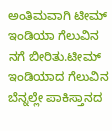ಅಂತಿಮವಾಗಿ ಟೀಮ್ ಇಂಡಿಯಾ ಗೆಲುವಿನ ನಗೆ ಬೀರಿತು.ಟೀಮ್ ಇಂಡಿಯಾದ ಗೆಲುವಿನ ಬೆನ್ನಲ್ಲೇ ಪಾಕಿಸ್ತಾನದ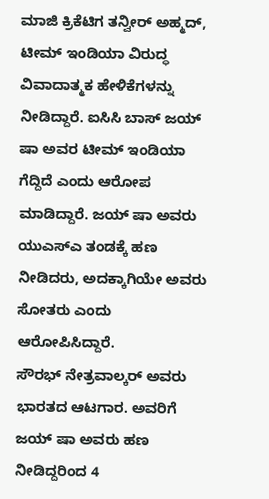ಮಾಜಿ ಕ್ರಿಕೆಟಿಗ ತನ್ವೀರ್ ಅಹ್ಮದ್, ಟೀಮ್ ಇಂಡಿಯಾ ವಿರುದ್ಧ ವಿವಾದಾತ್ಮಕ ಹೇಳಿಕೆಗಳನ್ನು ನೀಡಿದ್ದಾರೆ. ಐಸಿಸಿ ಬಾಸ್ ಜಯ್ ಷಾ ಅವರ ಟೀಮ್ ಇಂಡಿಯಾ ಗೆದ್ದಿದೆ ಎಂದು ಆರೋಪ ಮಾಡಿದ್ದಾರೆ. ಜಯ್ ಷಾ ಅವರು ಯುಎಸ್ಎ ತಂಡಕ್ಕೆ ಹಣ ನೀಡಿದರು, ಅದಕ್ಕಾಗಿಯೇ ಅವರು ಸೋತರು ಎಂದು ಆರೋಪಿಸಿದ್ದಾರೆ.
ಸೌರಭ್ ನೇತ್ರವಾಲ್ಕರ್ ಅವರು ಭಾರತದ ಆಟಗಾರ. ಅವರಿಗೆ ಜಯ್ ಷಾ ಅವರು ಹಣ ನೀಡಿದ್ದರಿಂದ 4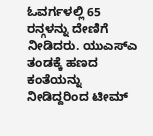ಓವರ್ಗಳಲ್ಲಿ 65 ರನ್ಗಳನ್ನು ದೇಣಿಗೆ ನೀಡಿದರು. ಯುಎಸ್ಎ ತಂಡಕ್ಕೆ ಹಣದ ಕಂತೆಯನ್ನು ನೀಡಿದ್ದರಿಂದ ಟೀಮ್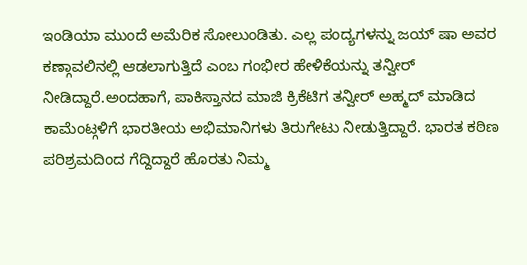ಇಂಡಿಯಾ ಮುಂದೆ ಅಮೆರಿಕ ಸೋಲುಂಡಿತು. ಎಲ್ಲ ಪಂದ್ಯಗಳನ್ನು ಜಯ್ ಷಾ ಅವರ ಕಣ್ಗಾವಲಿನಲ್ಲಿ ಆಡಲಾಗುತ್ತಿದೆ ಎಂಬ ಗಂಭೀರ ಹೇಳಿಕೆಯನ್ನು ತನ್ವೀರ್ ನೀಡಿದ್ದಾರೆ.ಅಂದಹಾಗೆ, ಪಾಕಿಸ್ತಾನದ ಮಾಜಿ ಕ್ರಿಕೆಟಿಗ ತನ್ವೀರ್ ಅಹ್ಮದ್ ಮಾಡಿದ ಕಾಮೆಂಟ್ಗಳಿಗೆ ಭಾರತೀಯ ಅಭಿಮಾನಿಗಳು ತಿರುಗೇಟು ನೀಡುತ್ತಿದ್ದಾರೆ. ಭಾರತ ಕಠಿಣ ಪರಿಶ್ರಮದಿಂದ ಗೆದ್ದಿದ್ದಾರೆ ಹೊರತು ನಿಮ್ಮ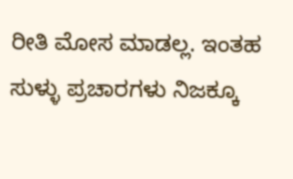ರೀತಿ ಮೋಸ ಮಾಡಲ್ಲ. ಇಂತಹ ಸುಳ್ಳು ಪ್ರಚಾರಗಳು ನಿಜಕ್ಕೂ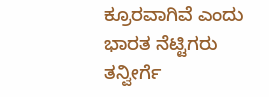ಕ್ರೂರವಾಗಿವೆ ಎಂದು ಭಾರತ ನೆಟ್ಟಿಗರು ತನ್ವೀರ್ಗೆ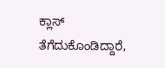ಕ್ಲಾಸ್ ತೆಗೆದುಕೊಂಡಿದ್ದಾರೆ,